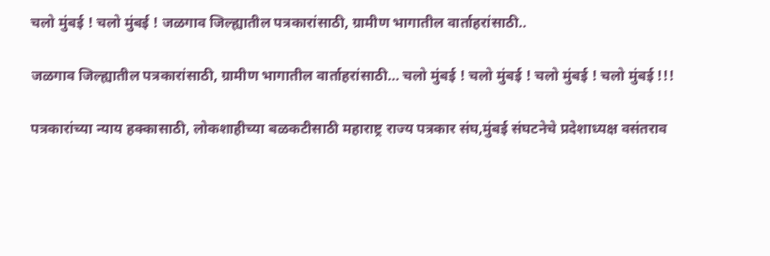चलो मुंबई ! चलो मुंबई ! जळगाव जिल्ह्यातील पत्रकारांसाठी, ग्रामीण भागातील वार्ताहरांसाठी..

जळगाव जिल्ह्यातील पत्रकारांसाठी, ग्रामीण भागातील वार्ताहरांसाठी… चलो मुंबई ! चलो मुंबई ! चलो मुंबई ! चलो मुंबई !!!

पत्रकारांच्या न्याय हक्कासाठी, लोकशाहीच्या बळकटीसाठी महाराष्ट्र राज्य पत्रकार संघ,मुंबई संघटनेचे प्रदेशाध्यक्ष वसंतराव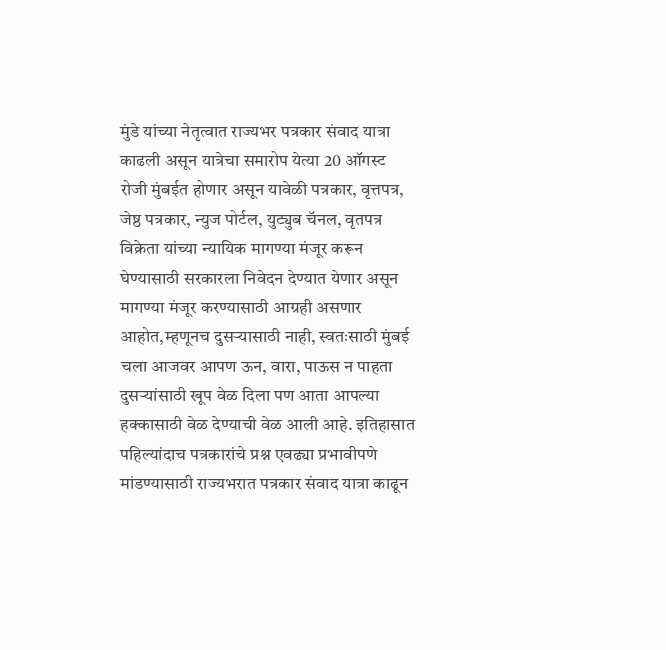मुंडे यांच्या नेतृत्वात राज्यभर पत्रकार संवाद यात्रा काढली असून यात्रेचा समारोप येत्या 20 ऑगस्ट रोजी मुंबईत होणार असून यावेळी पत्रकार, वृत्तपत्र, जेष्ठ पत्रकार, न्युज पोर्टल, युट्युब चॅनल, वृतपत्र विक्रेता यांच्या न्यायिक मागण्या मंजूर करून घेण्यासाठी सरकारला निवेदन देण्यात येणार असून मागण्या मंजूर करण्यासाठी आग्रही असणार आहोत,म्हणूनच दुसऱ्यासाठी नाही, स्वतःसाठी मुंबई चला आजवर आपण ऊन, वारा, पाऊस न पाहता दुसऱ्यांसाठी खूप वेळ दिला पण आता आपल्या हक्कासाठी वेळ देण्याची वेळ आली आहे. इतिहासात पहिल्यांदाच पत्रकारांचे प्रश्न एवढ्या प्रभावीपणे मांडण्यासाठी राज्यभरात पत्रकार संवाद यात्रा काढून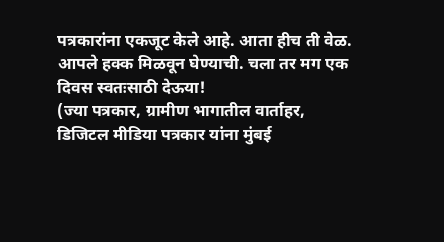पत्रकारांना एकजूट केले आहे. आता हीच ती वेळ. आपले हक्क मिळवून घेण्याची. चला तर मग एक दिवस स्वतःसाठी देऊया!
(ज्या पत्रकार, ग्रामीण भागातील वार्ताहर, डिजिटल मीडिया पत्रकार यांना मुंबई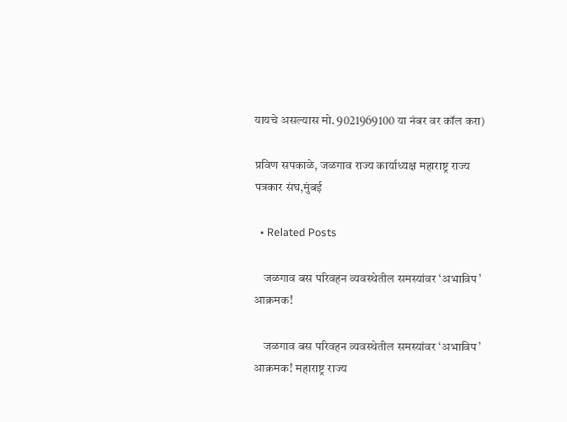यायचे असल्यास मो. 9021969100 या नंबर वर कॉल करा)

प्रविण सपकाळे, जळगाव राज्य कार्याध्यक्ष महाराष्ट्र राज्य पत्रकार संघ,मुंबई

  • Related Posts

    जळगाव बस परिवहन व्यवस्थेतील समस्यांवर ‘अभाविप’ आक्रमक!

    जळगाव बस परिवहन व्यवस्थेतील समस्यांवर ‘अभाविप’ आक्रमक! महाराष्ट्र राज्य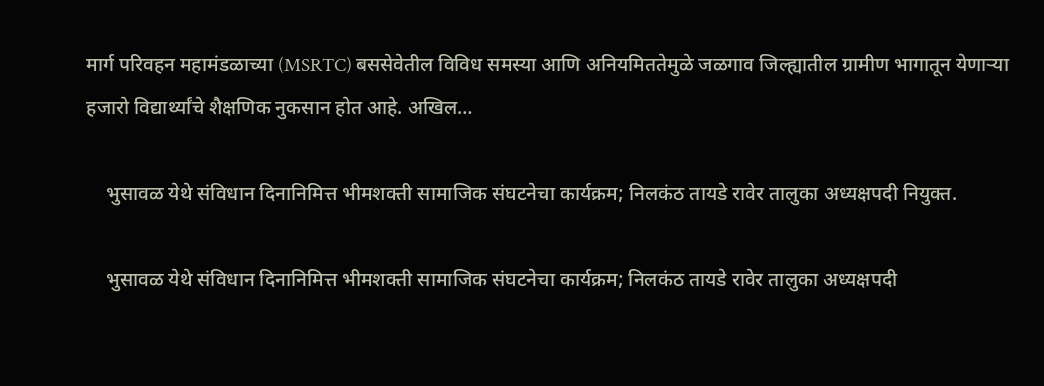मार्ग परिवहन महामंडळाच्या (MSRTC) बससेवेतील विविध समस्या आणि अनियमिततेमुळे जळगाव जिल्ह्यातील ग्रामीण भागातून येणाऱ्या हजारो विद्यार्थ्यांचे शैक्षणिक नुकसान होत आहे. अखिल…

    भुसावळ येथे संविधान दिनानिमित्त भीमशक्ती सामाजिक संघटनेचा कार्यक्रम; निलकंठ तायडे रावेर तालुका अध्यक्षपदी नियुक्त.

    भुसावळ येथे संविधान दिनानिमित्त भीमशक्ती सामाजिक संघटनेचा कार्यक्रम; निलकंठ तायडे रावेर तालुका अध्यक्षपदी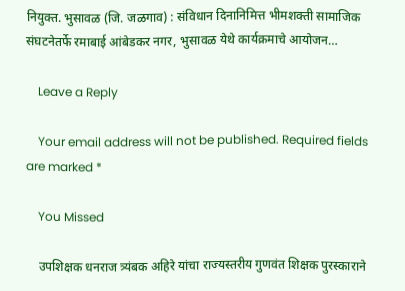नियुक्त. भुसावळ (जि. जळगाव) : संविधान दिनानिमित्त भीमशक्ती सामाजिक संघटनेतर्फे रमाबाई आंबेडकर नगर, भुसावळ येथे कार्यक्रमाचे आयोजन…

    Leave a Reply

    Your email address will not be published. Required fields are marked *

    You Missed

    उपशिक्षक धनराज त्र्यंबक अहिरे यांचा राज्यस्तरीय गुणवंत शिक्षक पुरस्काराने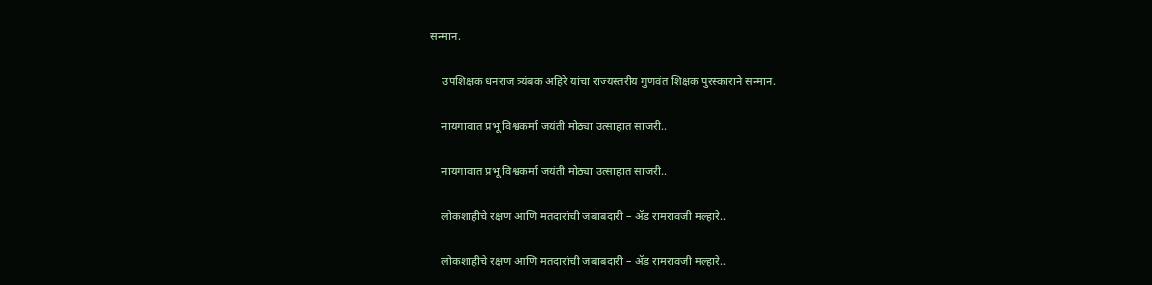सन्मान.

    उपशिक्षक धनराज त्र्यंबक अहिरे यांचा राज्यस्तरीय गुणवंत शिक्षक पुरस्काराने सन्मान.

    नायगावात प्रभू विश्वकर्मा जयंती मोठ्या उत्साहात साजरी..

    नायगावात प्रभू विश्वकर्मा जयंती मोठ्या उत्साहात साजरी..

    लोकशाहीचे रक्षण आणि मतदारांची जबाबदारी – ॲड रामरावजी मल्हारे..

    लोकशाहीचे रक्षण आणि मतदारांची जबाबदारी – ॲड रामरावजी मल्हारे..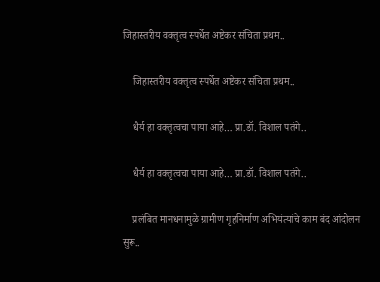जिहास्तरीय वक्तृत्व स्पर्धेत अष्टेकर संचिता प्रथम..

    जिहास्तरीय वक्तृत्व स्पर्धेत अष्टेकर संचिता प्रथम..

    धैर्य हा वक्तृत्वचा पाया आहे… प्रा.डॉ. विशाल पतंगे..

    धैर्य हा वक्तृत्वचा पाया आहे… प्रा.डॉ. विशाल पतंगे..

    प्रलंबित मानधनामुळे ग्रामीण गृहनिर्माण अभियंत्यांचे काम बंद आंदोलन सुरू..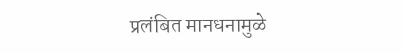प्रलंबित मानधनामुळे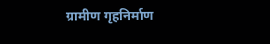ग्रामीण गृहनिर्माण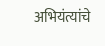अभियंत्यांचे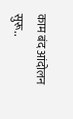काम बंद आंदोलन सुरू..